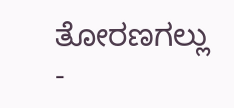ತೋರಣಗಲ್ಲು -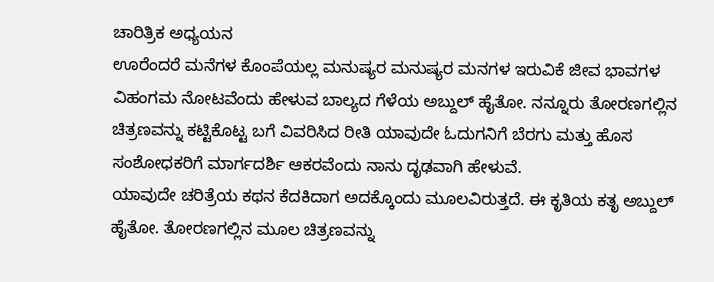ಚಾರಿತ್ರಿಕ ಅಧ್ಯಯನ
ಊರೆಂದರೆ ಮನೆಗಳ ಕೊಂಪೆಯಲ್ಲ ಮನುಷ್ಯರ ಮನುಷ್ಯರ ಮನಗಳ ಇರುವಿಕೆ ಜೀವ ಭಾವಗಳ ವಿಹಂಗಮ ನೋಟವೆಂದು ಹೇಳುವ ಬಾಲ್ಯದ ಗೆಳೆಯ ಅಬ್ದುಲ್ ಹೈತೋ. ನನ್ನೂರು ತೋರಣಗಲ್ಲಿನ ಚಿತ್ರಣವನ್ನು ಕಟ್ಟಿಕೊಟ್ಟ ಬಗೆ ವಿವರಿಸಿದ ರೀತಿ ಯಾವುದೇ ಓದುಗನಿಗೆ ಬೆರಗು ಮತ್ತು ಹೊಸ ಸಂಶೋಧಕರಿಗೆ ಮಾರ್ಗದರ್ಶಿ ಆಕರವೆಂದು ನಾನು ದೃಢವಾಗಿ ಹೇಳುವೆ.
ಯಾವುದೇ ಚರಿತ್ರೆಯ ಕಥನ ಕೆದಕಿದಾಗ ಅದಕ್ಕೊಂದು ಮೂಲವಿರುತ್ತದೆ. ಈ ಕೃತಿಯ ಕತೃ ಅಬ್ದುಲ್ ಹೈತೋ. ತೋರಣಗಲ್ಲಿನ ಮೂಲ ಚಿತ್ರಣವನ್ನು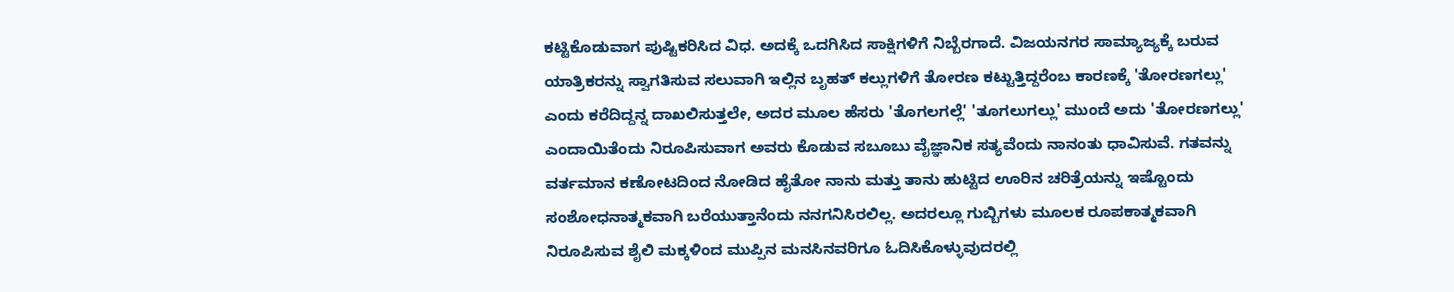ಕಟ್ಟಿಕೊಡುವಾಗ ಪುಷ್ಟಿಕರಿಸಿದ ವಿಧ. ಅದಕ್ಕೆ ಒದಗಿಸಿದ ಸಾಕ್ಷಿಗಳಿಗೆ ನಿಬ್ಬೆರಗಾದೆ. ವಿಜಯನಗರ ಸಾಮ್ಯಾಜ್ಯಕ್ಕೆ ಬರುವ ಯಾತ್ರಿಕರನ್ನು ಸ್ವಾಗತಿಸುವ ಸಲುವಾಗಿ ಇಲ್ಲಿನ ಬೃಹತ್ ಕಲ್ಲುಗಳಿಗೆ ತೋರಣ ಕಟ್ಟುತ್ತಿದ್ದರೆಂಬ ಕಾರಣಕ್ಕೆ 'ತೋರಣಗಲ್ಲು' ಎಂದು ಕರೆದಿದ್ದನ್ನ ದಾಖಲಿಸುತ್ತಲೇ, ಅದರ ಮೂಲ ಹೆಸರು 'ತೊಗಲಗಲ್ಲೆ' 'ತೂಗಲುಗಲ್ಲು' ಮುಂದೆ ಅದು 'ತೋರಣಗಲ್ಲು' ಎಂದಾಯಿತೆಂದು ನಿರೂಪಿಸುವಾಗ ಅವರು ಕೊಡುವ ಸಬೂಬು ವೈಜ್ಞಾನಿಕ ಸತ್ಯವೆಂದು ನಾನಂತು ಧಾವಿಸುವೆ. ಗತವನ್ನು ವರ್ತಮಾನ ಕಣೋಟದಿಂದ ನೋಡಿದ ಹೈತೋ ನಾನು ಮತ್ತು ತಾನು ಹುಟ್ಟಿದ ಊರಿನ ಚರಿತ್ರೆಯನ್ನು ಇಷ್ಟೊಂದು ಸಂಶೋಧನಾತ್ಮಕವಾಗಿ ಬರೆಯುತ್ತಾನೆಂದು ನನಗನಿಸಿರಲಿಲ್ಲ. ಅದರಲ್ಲೂ ಗುಬ್ಬಿಗಳು ಮೂಲಕ ರೂಪಕಾತ್ಮಕವಾಗಿ ನಿರೂಪಿಸುವ ಶೈಲಿ ಮಕ್ಕಳಿಂದ ಮುಪ್ಪಿನ ಮನಸಿನವರಿಗೂ ಓದಿಸಿಕೊಳ್ಳುವುದರಲ್ಲಿ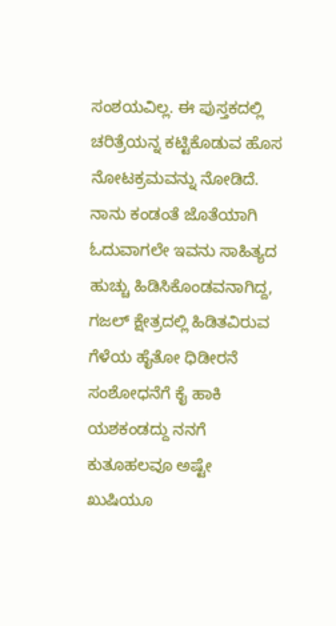ಸಂಶಯವಿಲ್ಲ. ಈ ಪುಸ್ತಕದಲ್ಲಿ ಚರಿತ್ರೆಯನ್ನ ಕಟ್ಟಿಕೊಡುವ ಹೊಸ ನೋಟಕ್ರಮವನ್ನು ನೋಡಿದೆ.
ನಾನು ಕಂಡಂತೆ ಜೊತೆಯಾಗಿ ಓದುವಾಗಲೇ ಇವನು ಸಾಹಿತ್ಯದ ಹುಚ್ಚು ಹಿಡಿಸಿಕೊಂಡವನಾಗಿದ್ದ, ಗಜಲ್ ಕ್ಷೇತ್ರದಲ್ಲಿ ಹಿಡಿತವಿರುವ ಗೆಳೆಯ ಹೈತೋ ಧಿಡೀರನೆ ಸಂಶೋಧನೆಗೆ ಕೈ ಹಾಕಿ ಯಶಕಂಡದ್ದು ನನಗೆ ಕುತೂಹಲವೂ ಅಷ್ಟೇ ಖುಷಿಯೂ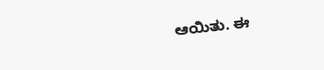ಆಯಿತು. ಈ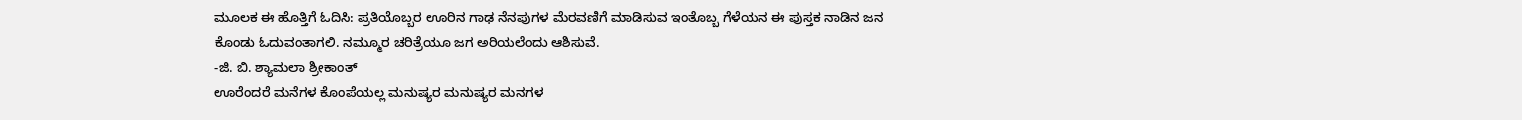ಮೂಲಕ ಈ ಹೊತ್ತಿಗೆ ಓದಿಸಿ: ಪ್ರತಿಯೊಬ್ಬರ ಊರಿನ ಗಾಢ ನೆನಪುಗಳ ಮೆರವಣಿಗೆ ಮಾಡಿಸುವ ಇಂತೊಬ್ಬ ಗೆಳೆಯನ ಈ ಪುಸ್ತಕ ನಾಡಿನ ಜನ ಕೊಂಡು ಓದುವಂತಾಗಲಿ. ನಮ್ಮೂರ ಚರಿತ್ರೆಯೂ ಜಗ ಅರಿಯಲೆಂದು ಆಶಿಸುವೆ.
-ಜಿ. ಬಿ. ಶ್ಯಾಮಲಾ ಶ್ರೀಕಾಂತ್
ಊರೆಂದರೆ ಮನೆಗಳ ಕೊಂಪೆಯಲ್ಲ ಮನುಷ್ಯರ ಮನುಷ್ಯರ ಮನಗಳ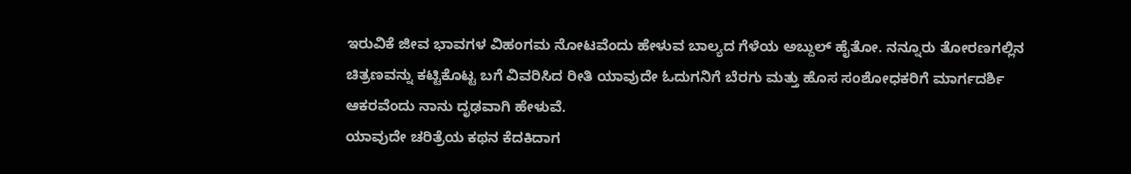ಇರುವಿಕೆ ಜೀವ ಭಾವಗಳ ವಿಹಂಗಮ ನೋಟವೆಂದು ಹೇಳುವ ಬಾಲ್ಯದ ಗೆಳೆಯ ಅಬ್ದುಲ್ ಹೈತೋ. ನನ್ನೂರು ತೋರಣಗಲ್ಲಿನ ಚಿತ್ರಣವನ್ನು ಕಟ್ಟಿಕೊಟ್ಟ ಬಗೆ ವಿವರಿಸಿದ ರೀತಿ ಯಾವುದೇ ಓದುಗನಿಗೆ ಬೆರಗು ಮತ್ತು ಹೊಸ ಸಂಶೋಧಕರಿಗೆ ಮಾರ್ಗದರ್ಶಿ ಆಕರವೆಂದು ನಾನು ದೃಢವಾಗಿ ಹೇಳುವೆ.
ಯಾವುದೇ ಚರಿತ್ರೆಯ ಕಥನ ಕೆದಕಿದಾಗ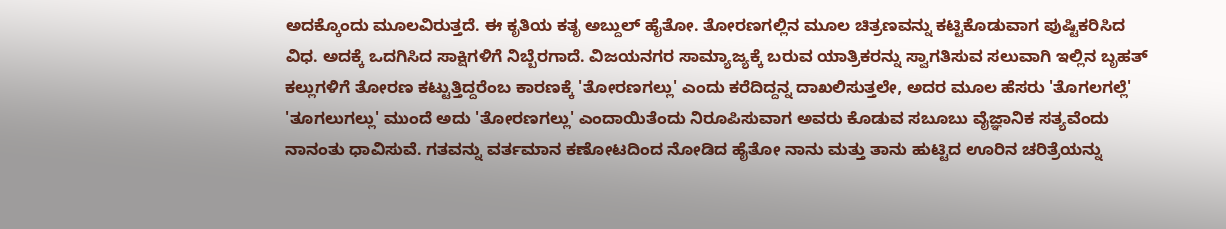ಅದಕ್ಕೊಂದು ಮೂಲವಿರುತ್ತದೆ. ಈ ಕೃತಿಯ ಕತೃ ಅಬ್ದುಲ್ ಹೈತೋ. ತೋರಣಗಲ್ಲಿನ ಮೂಲ ಚಿತ್ರಣವನ್ನು ಕಟ್ಟಿಕೊಡುವಾಗ ಪುಷ್ಟಿಕರಿಸಿದ ವಿಧ. ಅದಕ್ಕೆ ಒದಗಿಸಿದ ಸಾಕ್ಷಿಗಳಿಗೆ ನಿಬ್ಬೆರಗಾದೆ. ವಿಜಯನಗರ ಸಾಮ್ಯಾಜ್ಯಕ್ಕೆ ಬರುವ ಯಾತ್ರಿಕರನ್ನು ಸ್ವಾಗತಿಸುವ ಸಲುವಾಗಿ ಇಲ್ಲಿನ ಬೃಹತ್ ಕಲ್ಲುಗಳಿಗೆ ತೋರಣ ಕಟ್ಟುತ್ತಿದ್ದರೆಂಬ ಕಾರಣಕ್ಕೆ 'ತೋರಣಗಲ್ಲು' ಎಂದು ಕರೆದಿದ್ದನ್ನ ದಾಖಲಿಸುತ್ತಲೇ, ಅದರ ಮೂಲ ಹೆಸರು 'ತೊಗಲಗಲ್ಲೆ' 'ತೂಗಲುಗಲ್ಲು' ಮುಂದೆ ಅದು 'ತೋರಣಗಲ್ಲು' ಎಂದಾಯಿತೆಂದು ನಿರೂಪಿಸುವಾಗ ಅವರು ಕೊಡುವ ಸಬೂಬು ವೈಜ್ಞಾನಿಕ ಸತ್ಯವೆಂದು ನಾನಂತು ಧಾವಿಸುವೆ. ಗತವನ್ನು ವರ್ತಮಾನ ಕಣೋಟದಿಂದ ನೋಡಿದ ಹೈತೋ ನಾನು ಮತ್ತು ತಾನು ಹುಟ್ಟಿದ ಊರಿನ ಚರಿತ್ರೆಯನ್ನು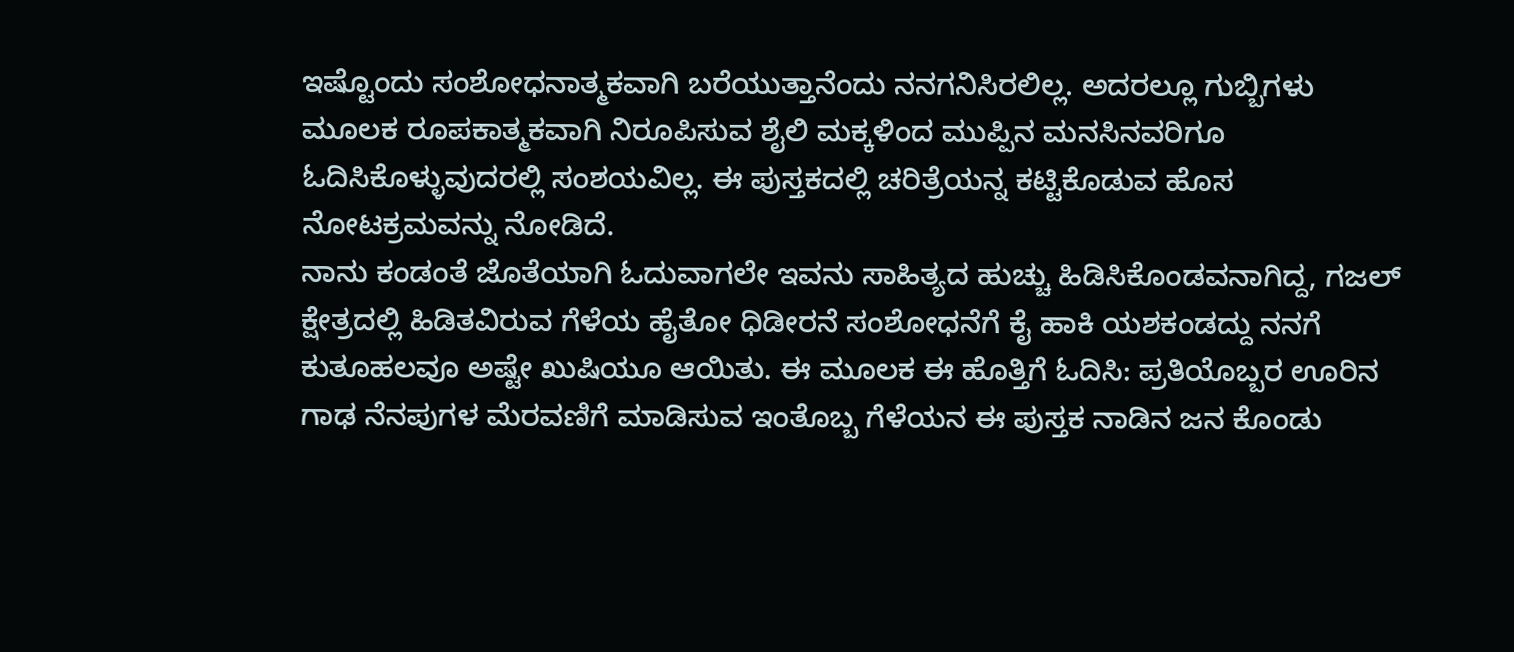ಇಷ್ಟೊಂದು ಸಂಶೋಧನಾತ್ಮಕವಾಗಿ ಬರೆಯುತ್ತಾನೆಂದು ನನಗನಿಸಿರಲಿಲ್ಲ. ಅದರಲ್ಲೂ ಗುಬ್ಬಿಗಳು ಮೂಲಕ ರೂಪಕಾತ್ಮಕವಾಗಿ ನಿರೂಪಿಸುವ ಶೈಲಿ ಮಕ್ಕಳಿಂದ ಮುಪ್ಪಿನ ಮನಸಿನವರಿಗೂ ಓದಿಸಿಕೊಳ್ಳುವುದರಲ್ಲಿ ಸಂಶಯವಿಲ್ಲ. ಈ ಪುಸ್ತಕದಲ್ಲಿ ಚರಿತ್ರೆಯನ್ನ ಕಟ್ಟಿಕೊಡುವ ಹೊಸ ನೋಟಕ್ರಮವನ್ನು ನೋಡಿದೆ.
ನಾನು ಕಂಡಂತೆ ಜೊತೆಯಾಗಿ ಓದುವಾಗಲೇ ಇವನು ಸಾಹಿತ್ಯದ ಹುಚ್ಚು ಹಿಡಿಸಿಕೊಂಡವನಾಗಿದ್ದ, ಗಜಲ್ ಕ್ಷೇತ್ರದಲ್ಲಿ ಹಿಡಿತವಿರುವ ಗೆಳೆಯ ಹೈತೋ ಧಿಡೀರನೆ ಸಂಶೋಧನೆಗೆ ಕೈ ಹಾಕಿ ಯಶಕಂಡದ್ದು ನನಗೆ ಕುತೂಹಲವೂ ಅಷ್ಟೇ ಖುಷಿಯೂ ಆಯಿತು. ಈ ಮೂಲಕ ಈ ಹೊತ್ತಿಗೆ ಓದಿಸಿ: ಪ್ರತಿಯೊಬ್ಬರ ಊರಿನ ಗಾಢ ನೆನಪುಗಳ ಮೆರವಣಿಗೆ ಮಾಡಿಸುವ ಇಂತೊಬ್ಬ ಗೆಳೆಯನ ಈ ಪುಸ್ತಕ ನಾಡಿನ ಜನ ಕೊಂಡು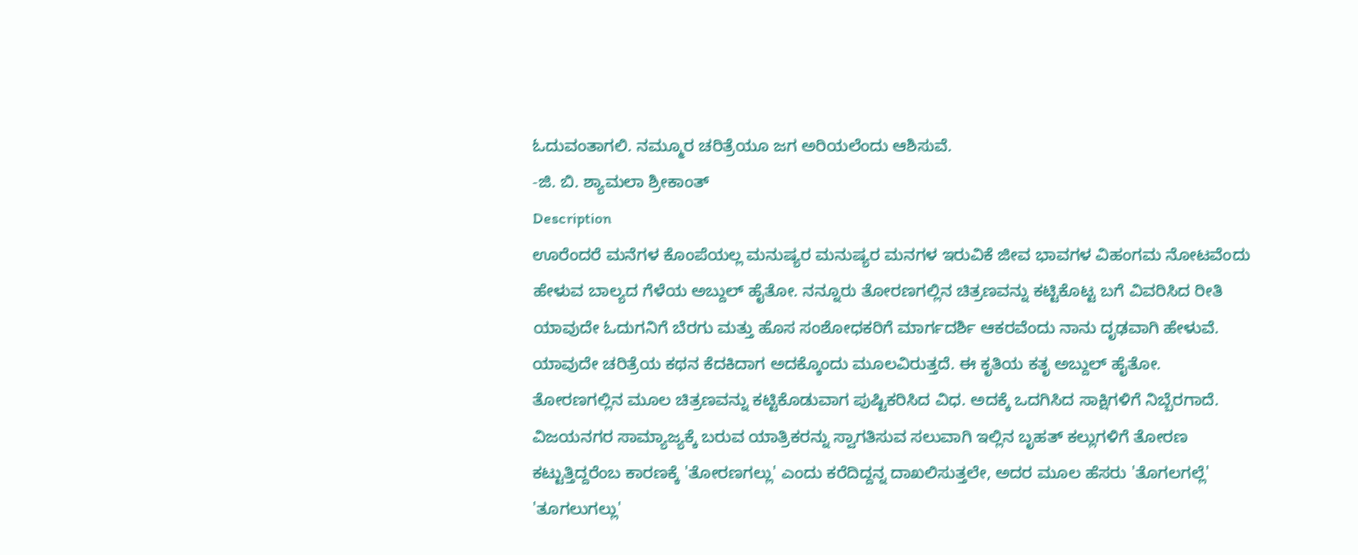ಓದುವಂತಾಗಲಿ. ನಮ್ಮೂರ ಚರಿತ್ರೆಯೂ ಜಗ ಅರಿಯಲೆಂದು ಆಶಿಸುವೆ.
-ಜಿ. ಬಿ. ಶ್ಯಾಮಲಾ ಶ್ರೀಕಾಂತ್
Description
ಊರೆಂದರೆ ಮನೆಗಳ ಕೊಂಪೆಯಲ್ಲ ಮನುಷ್ಯರ ಮನುಷ್ಯರ ಮನಗಳ ಇರುವಿಕೆ ಜೀವ ಭಾವಗಳ ವಿಹಂಗಮ ನೋಟವೆಂದು ಹೇಳುವ ಬಾಲ್ಯದ ಗೆಳೆಯ ಅಬ್ದುಲ್ ಹೈತೋ. ನನ್ನೂರು ತೋರಣಗಲ್ಲಿನ ಚಿತ್ರಣವನ್ನು ಕಟ್ಟಿಕೊಟ್ಟ ಬಗೆ ವಿವರಿಸಿದ ರೀತಿ ಯಾವುದೇ ಓದುಗನಿಗೆ ಬೆರಗು ಮತ್ತು ಹೊಸ ಸಂಶೋಧಕರಿಗೆ ಮಾರ್ಗದರ್ಶಿ ಆಕರವೆಂದು ನಾನು ದೃಢವಾಗಿ ಹೇಳುವೆ.
ಯಾವುದೇ ಚರಿತ್ರೆಯ ಕಥನ ಕೆದಕಿದಾಗ ಅದಕ್ಕೊಂದು ಮೂಲವಿರುತ್ತದೆ. ಈ ಕೃತಿಯ ಕತೃ ಅಬ್ದುಲ್ ಹೈತೋ. ತೋರಣಗಲ್ಲಿನ ಮೂಲ ಚಿತ್ರಣವನ್ನು ಕಟ್ಟಿಕೊಡುವಾಗ ಪುಷ್ಟಿಕರಿಸಿದ ವಿಧ. ಅದಕ್ಕೆ ಒದಗಿಸಿದ ಸಾಕ್ಷಿಗಳಿಗೆ ನಿಬ್ಬೆರಗಾದೆ. ವಿಜಯನಗರ ಸಾಮ್ಯಾಜ್ಯಕ್ಕೆ ಬರುವ ಯಾತ್ರಿಕರನ್ನು ಸ್ವಾಗತಿಸುವ ಸಲುವಾಗಿ ಇಲ್ಲಿನ ಬೃಹತ್ ಕಲ್ಲುಗಳಿಗೆ ತೋರಣ ಕಟ್ಟುತ್ತಿದ್ದರೆಂಬ ಕಾರಣಕ್ಕೆ 'ತೋರಣಗಲ್ಲು' ಎಂದು ಕರೆದಿದ್ದನ್ನ ದಾಖಲಿಸುತ್ತಲೇ, ಅದರ ಮೂಲ ಹೆಸರು 'ತೊಗಲಗಲ್ಲೆ' 'ತೂಗಲುಗಲ್ಲು'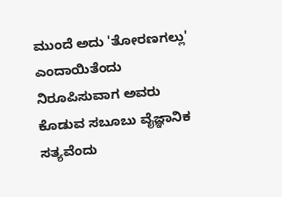ಮುಂದೆ ಅದು 'ತೋರಣಗಲ್ಲು' ಎಂದಾಯಿತೆಂದು ನಿರೂಪಿಸುವಾಗ ಅವರು ಕೊಡುವ ಸಬೂಬು ವೈಜ್ಞಾನಿಕ ಸತ್ಯವೆಂದು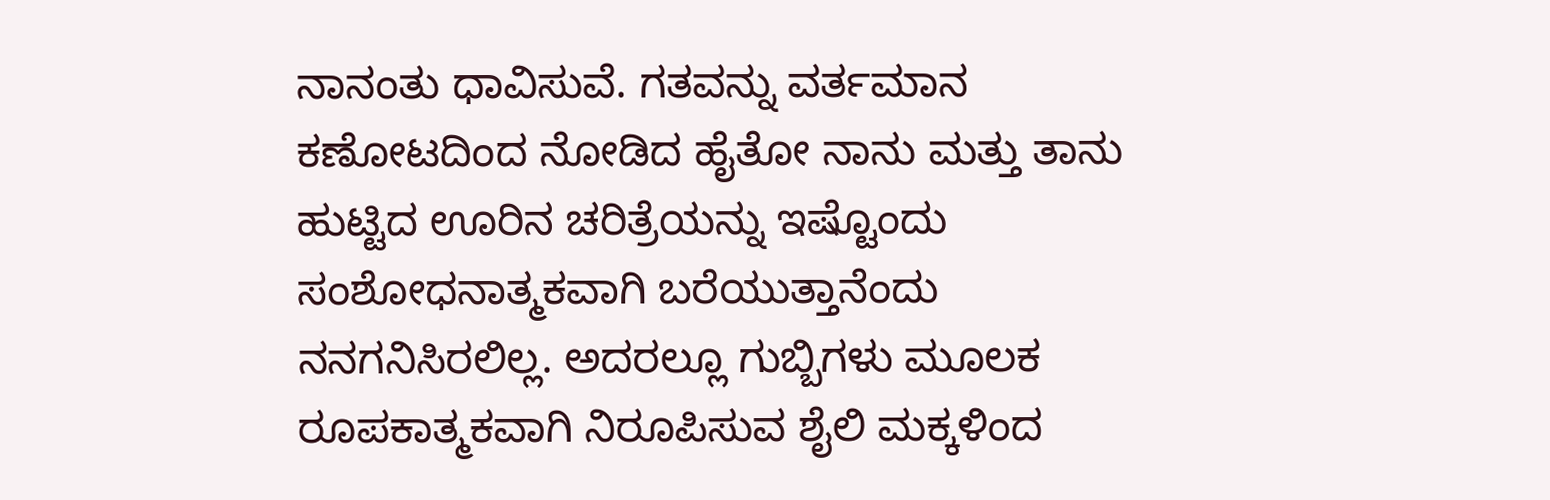ನಾನಂತು ಧಾವಿಸುವೆ. ಗತವನ್ನು ವರ್ತಮಾನ ಕಣೋಟದಿಂದ ನೋಡಿದ ಹೈತೋ ನಾನು ಮತ್ತು ತಾನು ಹುಟ್ಟಿದ ಊರಿನ ಚರಿತ್ರೆಯನ್ನು ಇಷ್ಟೊಂದು ಸಂಶೋಧನಾತ್ಮಕವಾಗಿ ಬರೆಯುತ್ತಾನೆಂದು ನನಗನಿಸಿರಲಿಲ್ಲ. ಅದರಲ್ಲೂ ಗುಬ್ಬಿಗಳು ಮೂಲಕ ರೂಪಕಾತ್ಮಕವಾಗಿ ನಿರೂಪಿಸುವ ಶೈಲಿ ಮಕ್ಕಳಿಂದ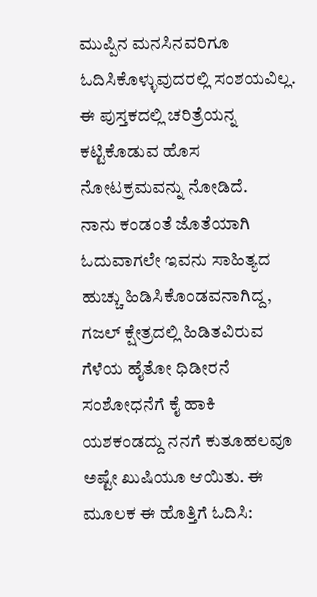ಮುಪ್ಪಿನ ಮನಸಿನವರಿಗೂ ಓದಿಸಿಕೊಳ್ಳುವುದರಲ್ಲಿ ಸಂಶಯವಿಲ್ಲ. ಈ ಪುಸ್ತಕದಲ್ಲಿ ಚರಿತ್ರೆಯನ್ನ ಕಟ್ಟಿಕೊಡುವ ಹೊಸ ನೋಟಕ್ರಮವನ್ನು ನೋಡಿದೆ.
ನಾನು ಕಂಡಂತೆ ಜೊತೆಯಾಗಿ ಓದುವಾಗಲೇ ಇವನು ಸಾಹಿತ್ಯದ ಹುಚ್ಚು ಹಿಡಿಸಿಕೊಂಡವನಾಗಿದ್ದ, ಗಜಲ್ ಕ್ಷೇತ್ರದಲ್ಲಿ ಹಿಡಿತವಿರುವ ಗೆಳೆಯ ಹೈತೋ ಧಿಡೀರನೆ ಸಂಶೋಧನೆಗೆ ಕೈ ಹಾಕಿ ಯಶಕಂಡದ್ದು ನನಗೆ ಕುತೂಹಲವೂ ಅಷ್ಟೇ ಖುಷಿಯೂ ಆಯಿತು. ಈ ಮೂಲಕ ಈ ಹೊತ್ತಿಗೆ ಓದಿಸಿ: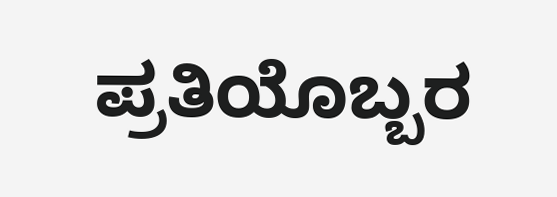ಪ್ರತಿಯೊಬ್ಬರ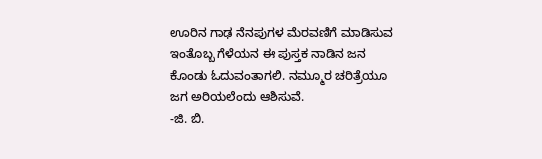ಊರಿನ ಗಾಢ ನೆನಪುಗಳ ಮೆರವಣಿಗೆ ಮಾಡಿಸುವ ಇಂತೊಬ್ಬ ಗೆಳೆಯನ ಈ ಪುಸ್ತಕ ನಾಡಿನ ಜನ ಕೊಂಡು ಓದುವಂತಾಗಲಿ. ನಮ್ಮೂರ ಚರಿತ್ರೆಯೂ ಜಗ ಅರಿಯಲೆಂದು ಆಶಿಸುವೆ.
-ಜಿ. ಬಿ.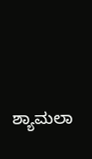ಶ್ಯಾಮಲಾ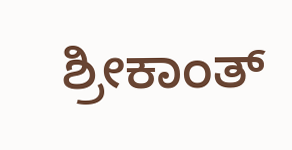ಶ್ರೀಕಾಂತ್